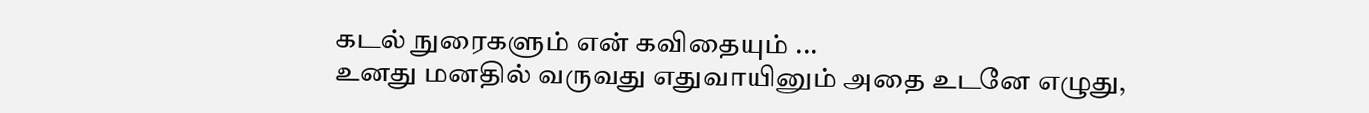கடல் நுரைகளும் என் கவிதையும் ...
உனது மனதில் வருவது எதுவாயினும் அதை உடனே எழுது,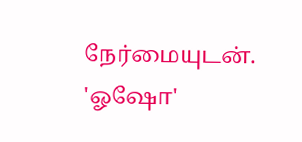நேர்மையுடன். 'ஓஷோ'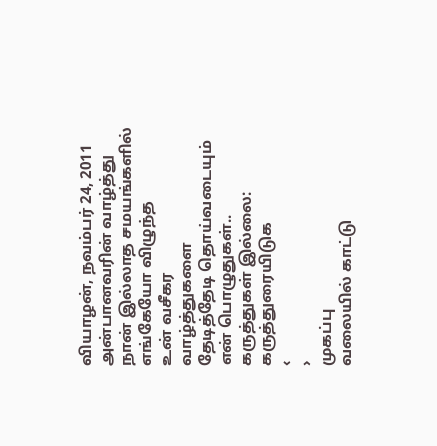வியாழன், நவம்பர் 24, 2011
அன்பானவரின் வாழ்த்து
நான் இல்லாத சமயங்களில்
எங்கேயோ விழுந்த
உன் வசீகர
வாழ்த்துகளை
தேடித்தேடி தொய்வடையும்
என் பொழுதுகள்..
கருத்துகள் இல்லை:
கருத்துரையிடுக
‹
›
முகப்பு
வலையில் காட்டு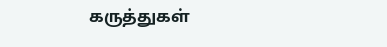கருத்துகள்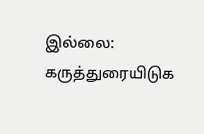இல்லை:
கருத்துரையிடுக